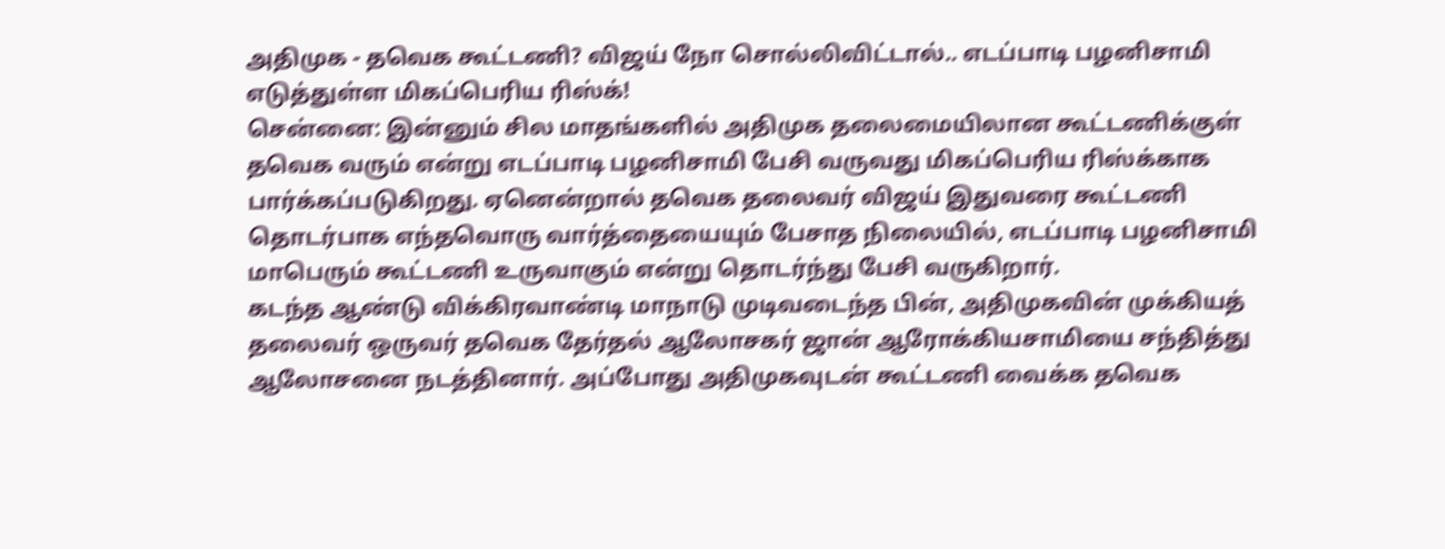அதிமுக - தவெக கூட்டணி? விஜய் நோ சொல்லிவிட்டால்.. எடப்பாடி பழனிசாமி எடுத்துள்ள மிகப்பெரிய ரிஸ்க்!
சென்னை: இன்னும் சில மாதங்களில் அதிமுக தலைமையிலான கூட்டணிக்குள் தவெக வரும் என்று எடப்பாடி பழனிசாமி பேசி வருவது மிகப்பெரிய ரிஸ்க்காக பார்க்கப்படுகிறது. ஏனென்றால் தவெக தலைவர் விஜய் இதுவரை கூட்டணி தொடர்பாக எந்தவொரு வார்த்தையையும் பேசாத நிலையில், எடப்பாடி பழனிசாமி மாபெரும் கூட்டணி உருவாகும் என்று தொடர்ந்து பேசி வருகிறார்.
கடந்த ஆண்டு விக்கிரவாண்டி மாநாடு முடிவடைந்த பின், அதிமுகவின் முக்கியத் தலைவர் ஒருவர் தவெக தேர்தல் ஆலோசகர் ஜான் ஆரோக்கியசாமியை சந்தித்து ஆலோசனை நடத்தினார். அப்போது அதிமுகவுடன் கூட்டணி வைக்க தவெக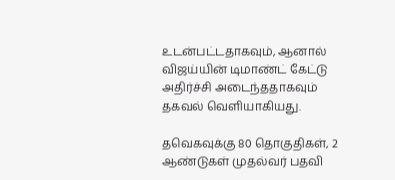உடன்பட்டதாகவும், ஆனால் விஜய்யின் டிமாண்ட் கேட்டு அதிர்ச்சி அடைந்ததாகவும் தகவல் வெளியாகியது.

தவெகவுக்கு 80 தொகுதிகள், 2 ஆண்டுகள் முதல்வர் பதவி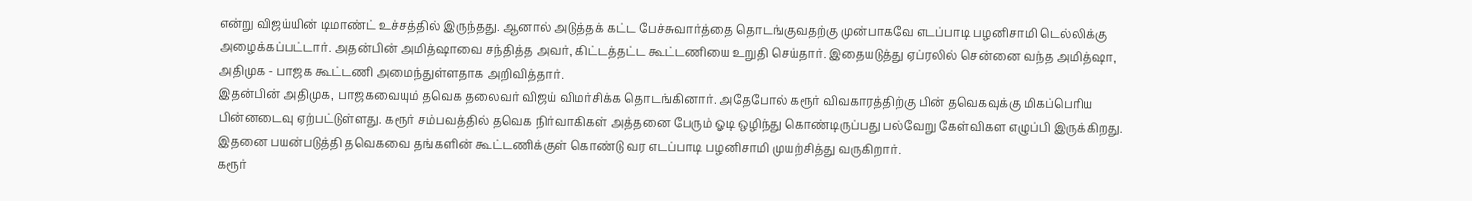என்று விஜய்யின் டிமாண்ட் உச்சத்தில் இருந்தது. ஆனால் அடுத்தக் கட்ட பேச்சுவார்த்தை தொடங்குவதற்கு முன்பாகவே எடப்பாடி பழனிசாமி டெல்லிக்கு அழைக்கப்பட்டார். அதன்பின் அமித்ஷாவை சந்தித்த அவர், கிட்டத்தட்ட கூட்டணியை உறுதி செய்தார். இதையடுத்து ஏப்ரலில் சென்னை வந்த அமித்ஷா, அதிமுக - பாஜக கூட்டணி அமைந்துள்ளதாக அறிவித்தார்.
இதன்பின் அதிமுக, பாஜகவையும் தவெக தலைவர் விஜய் விமர்சிக்க தொடங்கினார். அதேபோல் கரூர் விவகாரத்திற்கு பின் தவெகவுக்கு மிகப்பெரிய பின்னடைவு ஏற்பட்டுள்ளது. கரூர் சம்பவத்தில் தவெக நிர்வாகிகள் அத்தனை பேரும் ஓடி ஒழிந்து கொண்டிருப்பது பல்வேறு கேள்விகள எழுப்பி இருக்கிறது. இதனை பயன்படுத்தி தவெகவை தங்களின் கூட்டணிக்குள் கொண்டு வர எடப்பாடி பழனிசாமி முயற்சித்து வருகிறார்.
கரூர்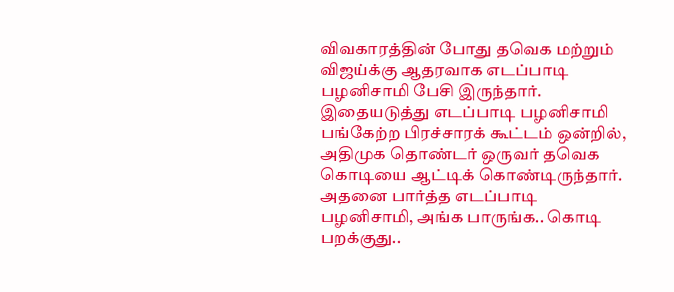விவகாரத்தின் போது தவெக மற்றும் விஜய்க்கு ஆதரவாக எடப்பாடி பழனிசாமி பேசி இருந்தார். இதையடுத்து எடப்பாடி பழனிசாமி பங்கேற்ற பிரச்சாரக் கூட்டம் ஒன்றில், அதிமுக தொண்டர் ஒருவர் தவெக கொடியை ஆட்டிக் கொண்டிருந்தார். அதனை பார்த்த எடப்பாடி பழனிசாமி, அங்க பாருங்க.. கொடி பறக்குது..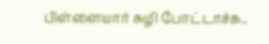பிள்ளையார் சுழி போட்டாச்சு..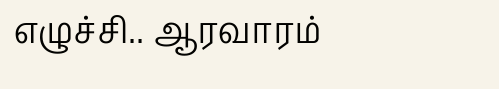எழுச்சி.. ஆரவாரம்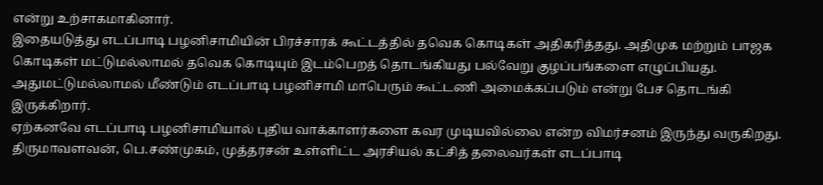என்று உற்சாகமாகினார்.
இதையடுத்து எடப்பாடி பழனிசாமியின் பிரச்சாரக் கூட்டத்தில் தவெக கொடிகள் அதிகரித்தது. அதிமுக மற்றும் பாஜக கொடிகள் மட்டுமல்லாமல் தவெக கொடியும் இடம்பெறத் தொடங்கியது பல்வேறு குழப்பங்களை எழுப்பியது. அதுமட்டுமல்லாமல் மீண்டும் எடப்பாடி பழனிசாமி மாபெரும் கூட்டணி அமைக்கப்படும் என்று பேச தொடங்கி இருக்கிறார்.
ஏற்கனவே எடப்பாடி பழனிசாமியால் புதிய வாக்காளர்களை கவர முடியவில்லை என்ற விமர்சனம் இருந்து வருகிறது. திருமாவளவன், பெ.சண்முகம், முத்தரசன் உள்ளிட்ட அரசியல் கட்சித் தலைவர்கள் எடப்பாடி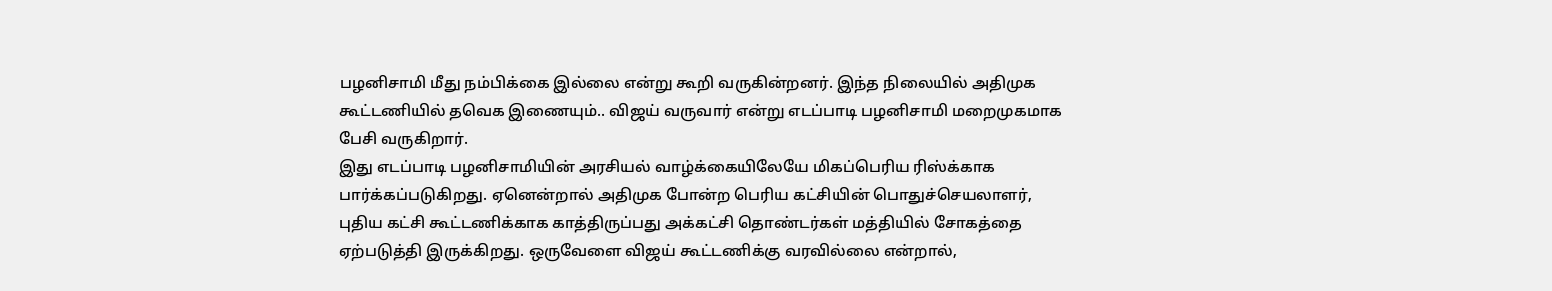பழனிசாமி மீது நம்பிக்கை இல்லை என்று கூறி வருகின்றனர். இந்த நிலையில் அதிமுக கூட்டணியில் தவெக இணையும்.. விஜய் வருவார் என்று எடப்பாடி பழனிசாமி மறைமுகமாக பேசி வருகிறார்.
இது எடப்பாடி பழனிசாமியின் அரசியல் வாழ்க்கையிலேயே மிகப்பெரிய ரிஸ்க்காக பார்க்கப்படுகிறது. ஏனென்றால் அதிமுக போன்ற பெரிய கட்சியின் பொதுச்செயலாளர், புதிய கட்சி கூட்டணிக்காக காத்திருப்பது அக்கட்சி தொண்டர்கள் மத்தியில் சோகத்தை ஏற்படுத்தி இருக்கிறது. ஒருவேளை விஜய் கூட்டணிக்கு வரவில்லை என்றால்,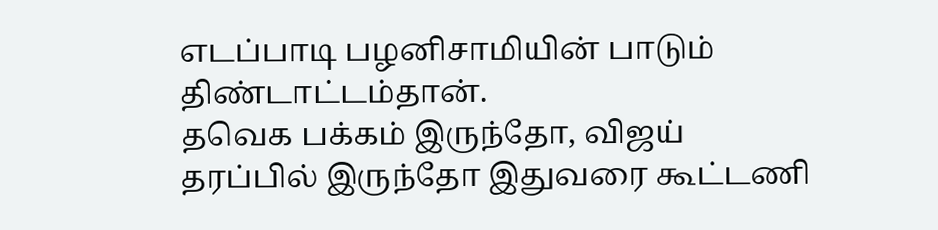எடப்பாடி பழனிசாமியின் பாடும் திண்டாட்டம்தான்.
தவெக பக்கம் இருந்தோ, விஜய் தரப்பில் இருந்தோ இதுவரை கூட்டணி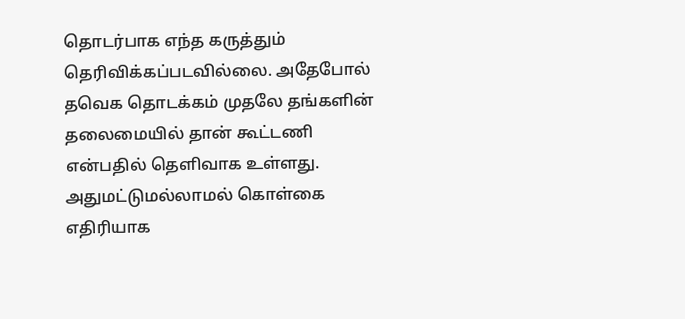தொடர்பாக எந்த கருத்தும் தெரிவிக்கப்படவில்லை. அதேபோல் தவெக தொடக்கம் முதலே தங்களின் தலைமையில் தான் கூட்டணி என்பதில் தெளிவாக உள்ளது. அதுமட்டுமல்லாமல் கொள்கை எதிரியாக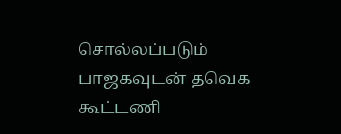சொல்லப்படும் பாஜகவுடன் தவெக கூட்டணி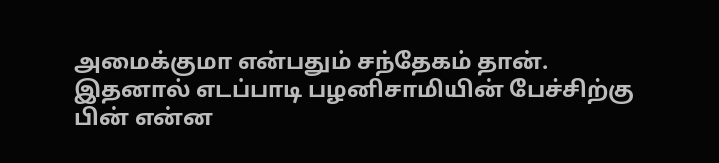அமைக்குமா என்பதும் சந்தேகம் தான். இதனால் எடப்பாடி பழனிசாமியின் பேச்சிற்கு பின் என்ன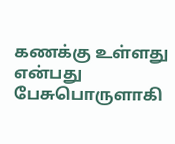கணக்கு உள்ளது என்பது பேசுபொருளாகி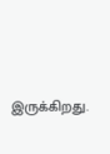இருக்கிறது.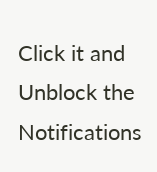Click it and Unblock the Notifications